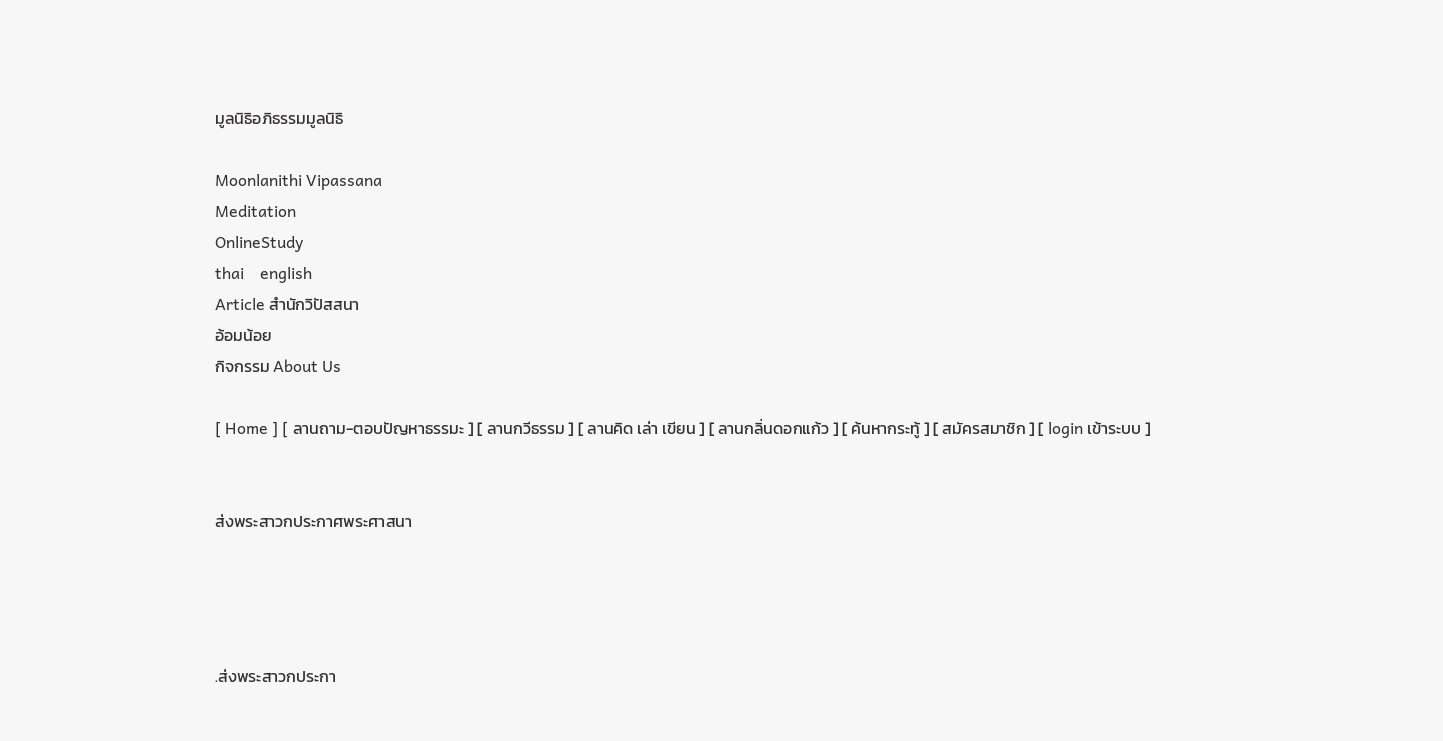มูลนิธิอภิธรรมมูลนิธิ

Moonlanithi Vipassana
Meditation
OnlineStudy
thai    english
Article สำนักวิปัสสนา
อ้อมน้อย
กิจกรรม About Us

[ Home ] [ ลานถาม-ตอบปัญหาธรรมะ ] [ ลานกวีธรรม ] [ ลานคิด เล่า เขียน ] [ ลานกลิ่นดอกแก้ว ] [ ค้นหากระทู้ ] [ สมัครสมาชิก ] [ login เข้าระบบ ]


ส่งพระสาวกประกาศพระศาสนา




.ส่งพระสาวกประกา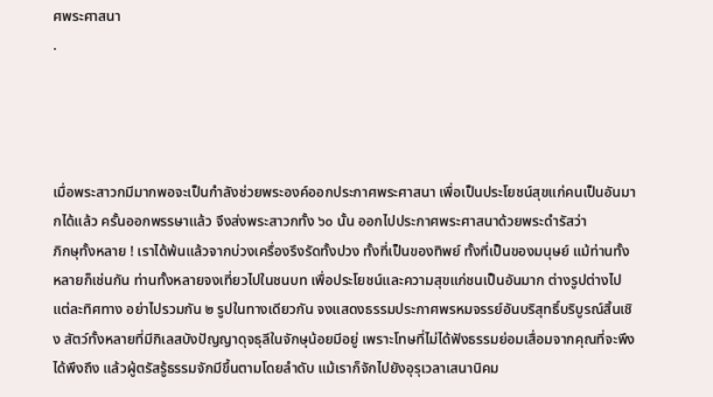ศพระศาสนา
.




เมื่อพระสาวกมีมากพอจะเป็นกำลังช่วยพระองค์ออกประกาศพระศาสนา เพื่อเป็นประโยชน์สุขแก่คนเป็นอันมากได้แล้ว ครั้นออกพรรษาแล้ว จึงส่งพระสาวกทั้ง ๖๐ นั้น ออกไปประกาศพระศาสนาด้วยพระดำรัสว่า
ภิกษุทั้งหลาย ! เราได้พ้นแล้วจากบ่วงเครื่องรึงรัดทั้งปวง ทั้งที่เป็นของทิพย์ ทั้งที่เป็นของมนุษย์ แม้ท่านทั้งหลายก็เช่นกัน ท่านทั้งหลายจงเที่ยวไปในชนบท เพื่อประโยชน์และความสุขแก่ชนเป็นอันมาก ต่างรูปต่างไปแต่ละทิศทาง อย่าไปรวมกัน ๒ รูปในทางเดียวกัน จงแสดงธรรมประกาศพรหมจรรย์อันบริสุทธิ์บริบูรณ์สิ้นเชิง สัตว์ทั้งหลายที่มีกิเลสบังปัญญาดุจธุลีในจักษุน้อยมีอยู่ เพราะโทษที่ไม่ได้ฟังธรรมย่อมเสื่อมจากคุณที่จะพึงได้พึงถึง แล้วผู้ตรัสรู้ธรรมจักมีขึ้นตามโดยลำดับ แม้เราก็จักไปยังอุรุเวลาเสนานิคม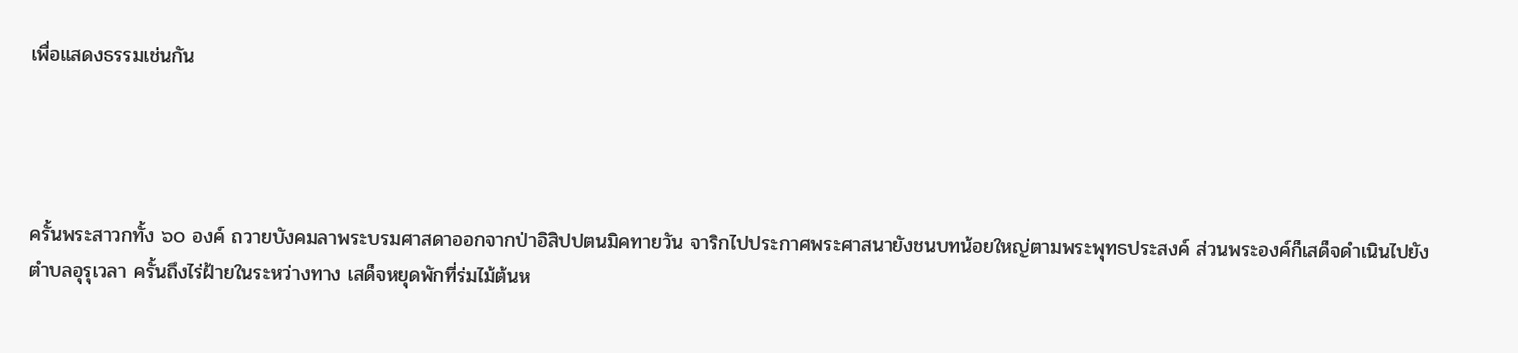เพื่อแสดงธรรมเช่นกัน




ครั้นพระสาวกทั้ง ๖๐ องค์ ถวายบังคมลาพระบรมศาสดาออกจากป่าอิสิปปตนมิคทายวัน จาริกไปประกาศพระศาสนายังชนบทน้อยใหญ่ตามพระพุทธประสงค์ ส่วนพระองค์ก็เสด็จดำเนินไปยังตำบลอุรุเวลา ครั้นถึงไร่ฝ้ายในระหว่างทาง เสด็จหยุดพักที่ร่มไม้ต้นห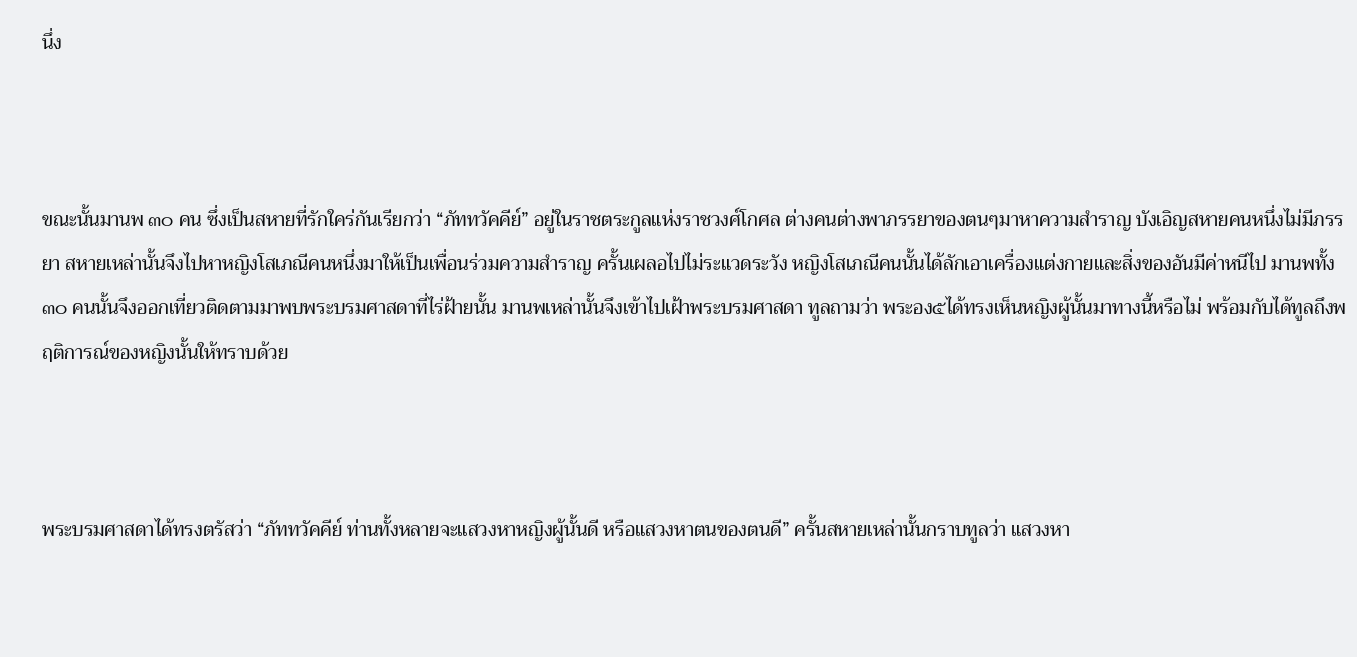นึ่ง



ขณะนั้นมานพ ๓๐ คน ซึ่งเป็นสหายที่รักใคร่กันเรียกว่า “ภัททวัคคีย์” อยู่ในราชตระกูลแห่งราชวงศ์โกศล ต่างคนต่างพาภรรยาของตนๆมาหาความสำราญ บังเอิญสหายคนหนึ่งไม่มีภรรยา สหายเหล่านั้นจึงไปหาหญิงโสเภณีคนหนึ่งมาให้เป็นเพื่อนร่วมความสำราญ ครั้นเผลอไปไม่ระแวดระวัง หญิงโสเภณีคนนั้นได้ลักเอาเครื่องแต่งกายและสิ่งของอันมีค่าหนีไป มานพทั้ง ๓๐ คนนั้นจึงออกเที่ยวติดตามมาพบพระบรมศาสดาที่ไร่ฝ้ายนั้น มานพเหล่านั้นจึงเข้าไปเฝ้าพระบรมศาสดา ทูลถามว่า พระอง๕ได้ทรงเห็นหญิงผู้นั้นมาทางนี้หรือไม่ พร้อมกับได้ทูลถึงพฤติการณ์ของหญิงนั้นให้ทราบด้วย



พระบรมศาสดาได้ทรงตรัสว่า “ภัททวัคคีย์ ท่านทั้งหลายจะแสวงหาหญิงผู้นั้นดี หรือแสวงหาตนของตนดี” ครั้นสหายเหล่านั้นกราบทูลว่า แสวงหา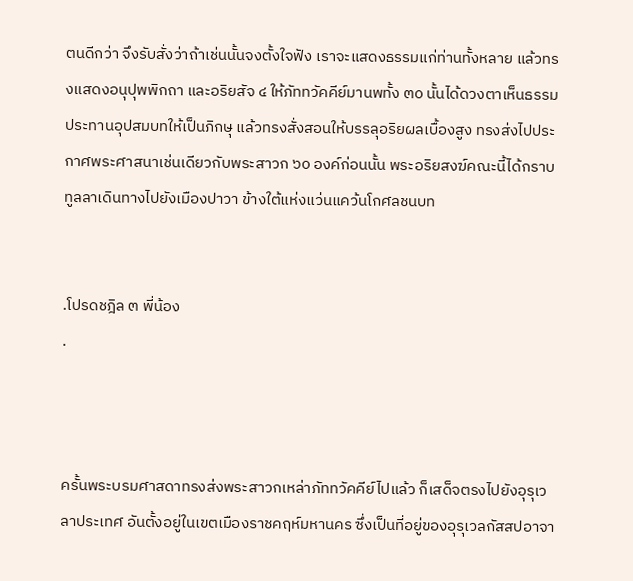ตนดีกว่า จึงรับสั่งว่าถ้าเช่นนั้นจงตั้งใจฟัง เราจะแสดงธรรมแก่ท่านทั้งหลาย แล้วทรงแสดงอนุปุพพิกถา และอริยสัจ ๔ ให้ภัททวัคคีย์มานพทั้ง ๓๐ นั้นได้ดวงตาเห็นธรรม ประทานอุปสมบทให้เป็นภิกษุ แล้วทรงสั่งสอนให้บรรลุอริยผลเบื้องสูง ทรงส่งไปประกาศพระศาสนาเช่นเดียวกับพระสาวก ๖๐ องค์ก่อนนั้น พระอริยสงฆ์คณะนี้ได้กราบทูลลาเดินทางไปยังเมืองปาวา ข้างใต้แห่งแว่นแคว้นโกศลชนบท


.โปรดชฎิล ๓ พี่น้อง
.



ครั้นพระบรมศาสดาทรงส่งพระสาวกเหล่าภัททวัคคีย์ไปแล้ว ก็เสด็จตรงไปยังอุรุเวลาประเทศ อันตั้งอยู่ในเขตเมืองราชคฤห์มหานคร ซึ่งเป็นที่อยู่ของอุรุเวลกัสสปอาจา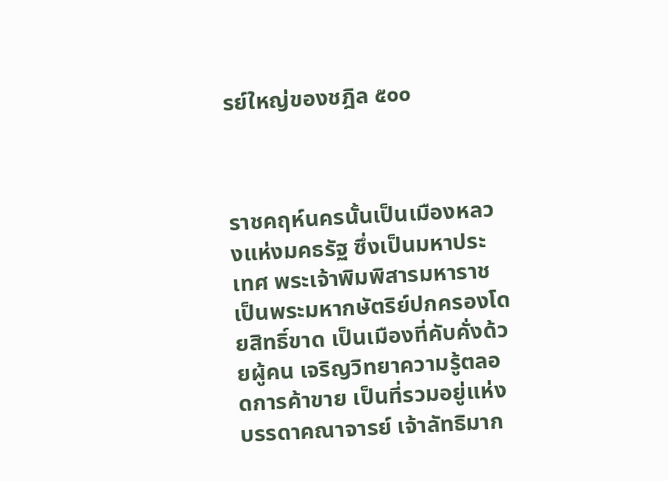รย์ใหญ่ของชฎิล ๕๐๐



ราชคฤห์นครนั้นเป็นเมืองหลวงแห่งมคธรัฐ ซึ่งเป็นมหาประเทศ พระเจ้าพิมพิสารมหาราช เป็นพระมหากษัตริย์ปกครองโดยสิทธิ์ขาด เป็นเมืองที่คับคั่งด้วยผู้คน เจริญวิทยาความรู้ตลอดการค้าขาย เป็นที่รวมอยู่แห่งบรรดาคณาจารย์ เจ้าลัทธิมาก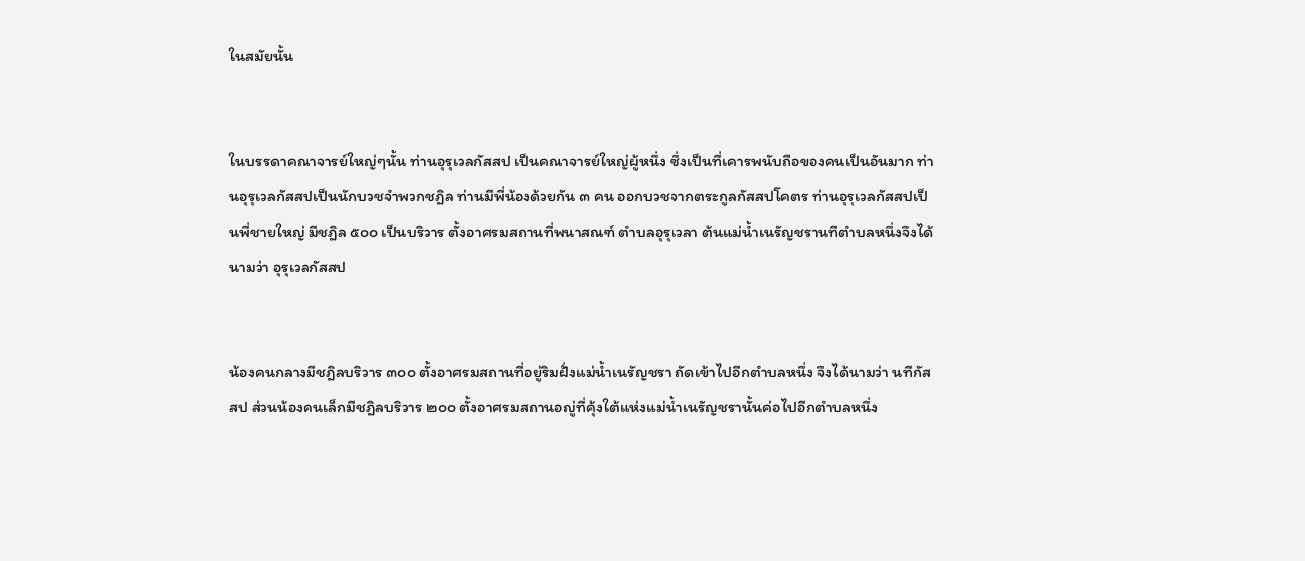ในสมัยนั้น


ในบรรดาคณาจารย์ใหญ่ๆนั้น ท่านอุรุเวลกัสสป เป็นคณาจารย์ใหญ่ผู้หนึ่ง ซึ่งเป็นที่เคารพนับถือของคนเป็นอันมาก ท่านอุรุเวลกัสสปเป็นนักบวชจำพวกชฎิล ท่านมีพี่น้องด้วยกัน ๓ คน ออกบวชจากตระกูลกัสสปโคตร ท่านอุรุเวลกัสสปเป็นพี่ชายใหญ่ มีชฎิล ๕๐๐ เป็นบริวาร ตั้งอาศรมสถานที่พนาสณฑ์ ตำบลอุรุเวลา ต้นแม่น้ำเนรัญชรานทีตำบลหนึ่งจึงได้นามว่า อุรุเวลกัสสป


น้องคนกลางมีชฎิลบริวาร ๓๐๐ ตั้งอาศรมสถานที่อยู่ริมฝั่งแม่น้ำเนรัญชรา ถัดเข้าไปอีกตำบลหนึ่ง จึงได้นามว่า นทีกัสสป ส่วนน้องคนเล็กมีชฎิลบริวาร ๒๐๐ ตั้งอาศรมสถานอญู่ที่คุ้งใต้แห่งแม่น้ำเนรัญชรานั้นค่อไปอีกตำบลหนึ่ง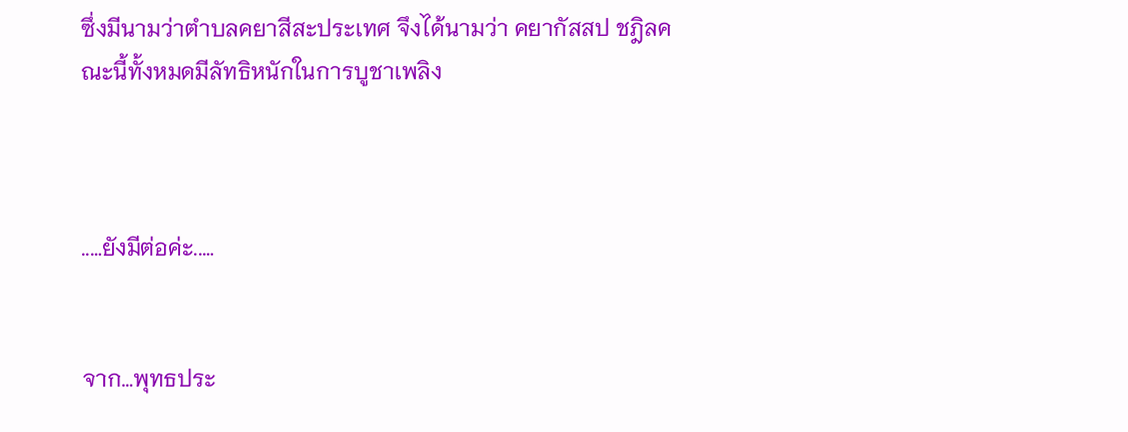ซึ่งมีนามว่าตำบลคยาสีสะประเทศ จึงได้นามว่า คยากัสสป ชฎิลคณะนี้ทั้งหมดมีลัทธิหนักในการบูชาเพลิง



..…ยังมีต่อค่ะ..…


จาก…พุทธประ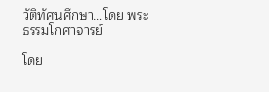วัติทัศนศึกษา…โดย พระธรรมโกศาจารย์

โดย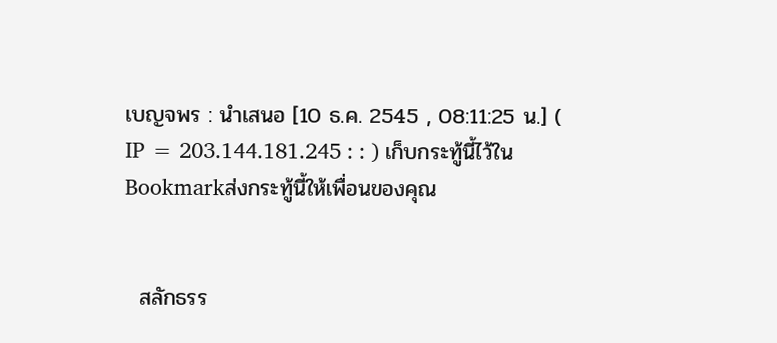เบญจพร : นำเสนอ [10 ธ.ค. 2545 , 08:11:25 น.] ( IP = 203.144.181.245 : : ) เก็บกระทู้นี้ไว้ใน Bookmarkส่งกระทู้นี้ให้เพื่อนของคุณ


  สลักธรร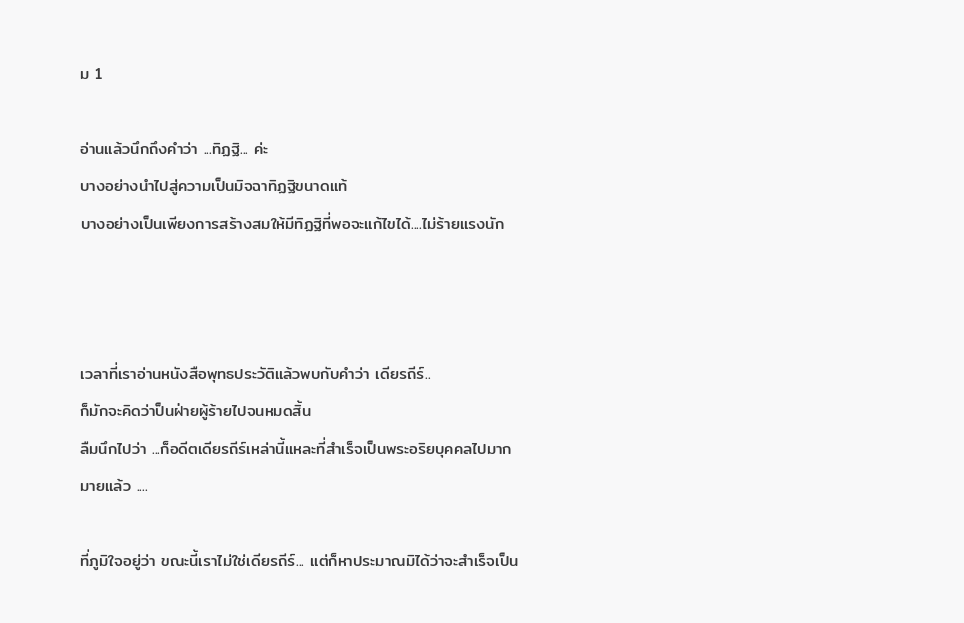ม 1

อ่านแล้วนึกถึงคำว่า ...ทิฏฐิ... ค่ะ
บางอย่างนำไปสู่ความเป็นมิจฉาทิฏฐิขนาดแท้
บางอย่างเป็นเพียงการสร้างสมให้มีทิฏฐิที่พอจะแก้ไขได้....ไม่ร้ายแรงนัก



เวลาที่เราอ่านหนังสือพุทธประวัติแล้วพบกับคำว่า เดียรถีร์..
ก็มักจะคิดว่าป็นฝ่ายผู้ร้ายไปจนหมดสิ้น
ลืมนึกไปว่า ...ก็อดีตเดียรถีร์เหล่านี้แหละที่สำเร็จเป็นพระอริยบุคคลไปมากมายแล้ว ....

ที่ภูมิใจอยู่ว่า ขณะนี้เราไม่ใช่เดียรถีร์... แต่ก็หาประมาณมิได้ว่าจะสำเร็จเป็น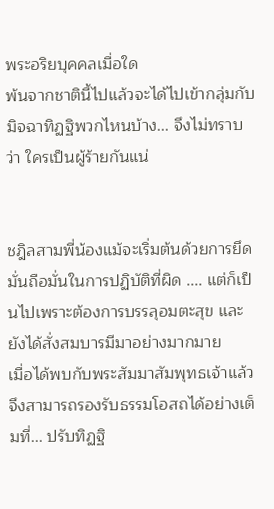พระอริยบุคคลเมื่อใด
พ้นจากชาตินี้ไปแล้วจะได้ไปเข้ากลุ่มกับมิจฉาทิฏฐิพวกไหนบ้าง... จึงไม่ทราบว่า ใครเป็นผู้ร้ายกันแน่


ชฎิลสามพี่น้องแม้จะเริ่มต้นด้วยการยึดมั่นถือมั่นในการปฏิบัติที่ผิด .... แต่ก็เป็นไปเพราะต้องการบรรลุอมตะสุข และยังได้สั่งสมบารมีมาอย่างมากมาย
เมื่อได้พบกับพระสัมมาสัมพุทธเจ้าแล้ว จึงสามารถรองรับธรรมโอสถได้อย่างเต็มที่... ปรับทิฏฐิ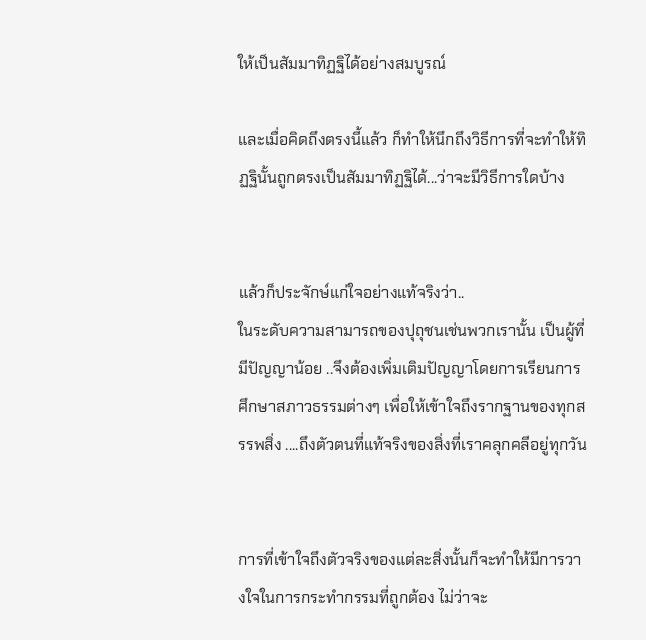ให้เป็นสัมมาทิฏฐิได้อย่างสมบูรณ์

และเมื่อคิดถึงตรงนี้แล้ว ก็ทำให้นึกถึงวิธีการที่จะทำให้ทิฏฐินั้นถูกตรงเป็นสัมมาทิฏฐิได้...ว่าจะมีวิธีการใดบ้าง


แล้วก็ประจักษ์แก่ใจอย่างแท้จริงว่า..
ในระดับความสามารถของปุถุชนเช่นพวกเรานั้น เป็นผู้ที่มีปัญญาน้อย ..จึงต้องเพิ่มเติมปัญญาโดยการเรียนการศึกษาสภาวธรรมต่างๆ เพื่อให้เข้าใจถึงรากฐานของทุกสรรพสิ่ง ....ถึงตัวตนที่แท้จริงของสิ่งที่เราคลุกคลีอยู่ทุกวัน


การที่เข้าใจถึงตัวจริงของแต่ละสิ่งนั้นก็จะทำให้มีการวางใจในการกระทำกรรมที่ถูกต้อง ไม่ว่าจะ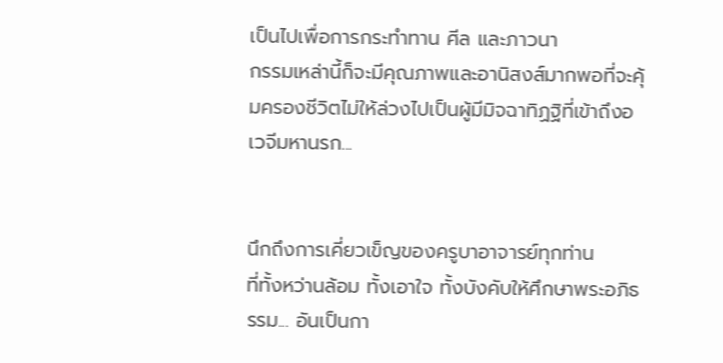เป็นไปเพื่อการกระทำทาน ศีล และภาวนา
กรรมเหล่านี้ก็จะมีคุณภาพและอานิสงส์มากพอที่จะคุ้มครองชีวิตไม่ให้ล่วงไปเป็นผู้มีมิจฉาทิฏฐิที่เข้าถึงอเวจีมหานรก...


นึกถึงการเคี่ยวเข็ญของครูบาอาจารย์ทุกท่าน
ที่ทั้งหว่านล้อม ทั้งเอาใจ ทั้งบังคับให้ศึกษาพระอภิธรรม... อันเป็นกา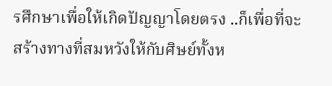รศึกษาเพื่อให้เกิดปัญญาโดยตรง ..ก็เพื่อที่จะสร้างทางที่สมหวังให้กับศิษย์ทั้งห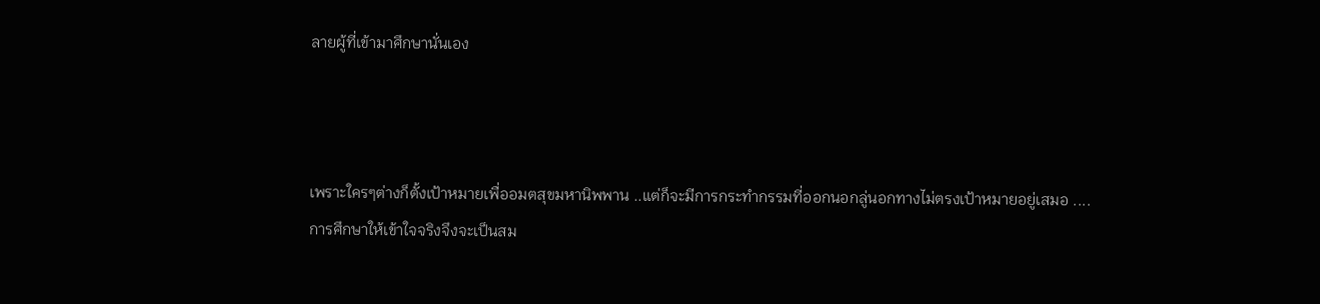ลายผู้ที่เข้ามาศึกษานั่นเอง



เพราะใครๆต่างก็ตั้งเป้าหมายเพื่ออมตสุขมหานิพพาน ..แต่ก็จะมีการกระทำกรรมที่ออกนอกลู่นอกทางไม่ตรงเป้าหมายอยู่เสมอ ....
การศึกษาให้เข้าใจจริงจึงจะเป็นสม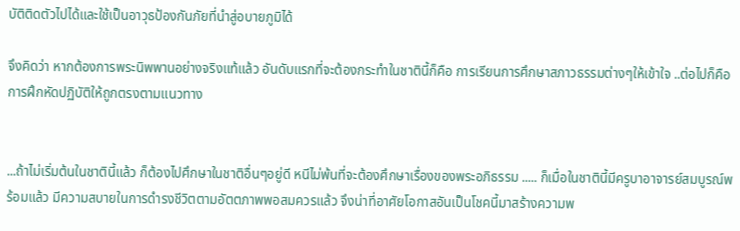บัติติดตัวไปได้และใช้เป็นอาวุธป้องกันภัยที่นำสู่อบายภูมิได้

จึงคิดว่า หากต้องการพระนิพพานอย่างจริงแท้แล้ว อันดับแรกที่จะต้องกระทำในชาตินี้ก็คือ การเรียนการศึกษาสภาวธรรมต่างๆให้เข้าใจ ..ต่อไปก็คือการฝึกหัดปฏิบัติให้ถูกตรงตามแนวทาง


...ถ้าไม่เริ่มต้นในชาตินี้แล้ว ก็ต้องไปศึกษาในชาติอื่นๆอยู่ดี หนีไม่พ้นที่จะต้องศึกษาเรื่องของพระอภิธรรม ..... ก็เมื่อในชาตินี้มีครูบาอาจารย์สมบูรณ์พร้อมแล้ว มีความสบายในการดำรงชีวิตตามอัตตภาพพอสมควรแล้ว จึงน่าที่อาศัยโอกาสอันเป็นโชคนี้มาสร้างความพ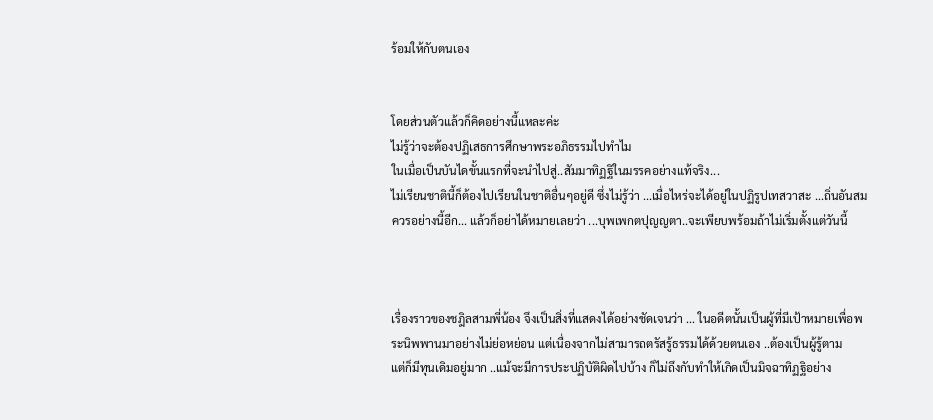ร้อมให้กับตนเอง


โดยส่วนตัวแล้วก็คิดอย่างนี้แหละค่ะ
ไม่รู้ว่าจะต้องปฏิเสธการศึกษาพระอภิธรรมไปทำไม
ในเมื่อเป็นบันไดขั้นแรกที่จะนำไปสู่..สัมมาทิฏฐิในมรรคอย่างแท้จริง...
ไม่เรียนชาตินี้ก็ต้องไปเรียนในชาติอื่นๆอยู่ดี ซึ่งไม่รู้ว่า ...เมื่อไหร่จะได้อยู่ในปฏิรูปเทสวาสะ ...ถิ่นอันสมควรอย่างนี้อีก... แล้วก็อย่าได้หมายเลยว่า ...บุพเพกตปุญญตา..จะเพียบพร้อมถ้าไม่เริ่มตั้งแต่วันนี้



เรื่องราวของชฎิลสามพี่น้อง จึงเป็นสิ่งที่แสดงได้อย่างชัดเจนว่า ... ในอดีตนั้นเป็นผู้ที่มีเป้าหมายเพื่อพระนิพพานมาอย่างไม่ย่อหย่อน แต่เนื่องจากไม่สามารถตรัสรู้ธรรมได้ด้วยตนเอง ..ต้องเป็นผู้รู้ตาม
แต่ก็มีทุนเดิมอยู่มาก ..แม้จะมีการประปฏิบัติผิดไปบ้าง ก็ไม่ถึงกับทำให้เกิดเป็นมิจฉาทิฏฐิอย่าง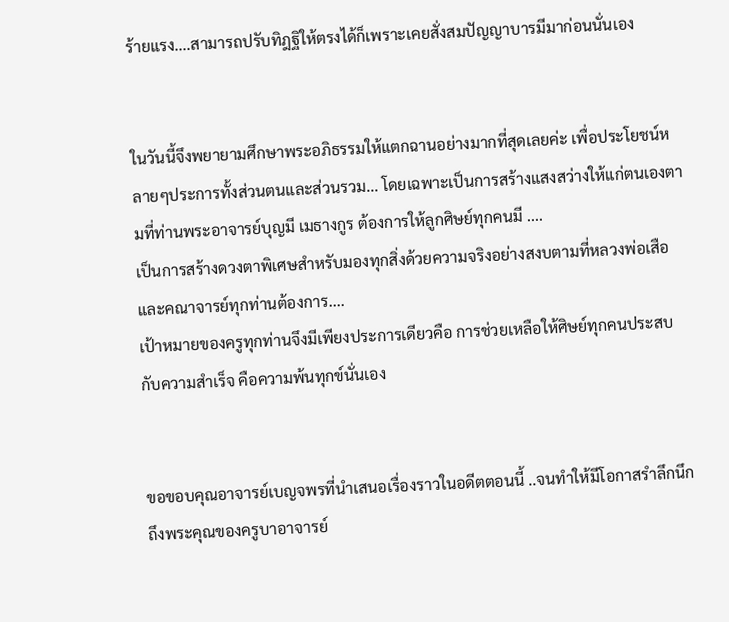ร้ายแรง....สามารถปรับทิฎฐิให้ตรงได้ก็เพราะเคยสั่งสมปัญญาบารมีมาก่อนนั่นเอง


ในวันนี้จึงพยายามศึกษาพระอภิธรรมให้แตกฉานอย่างมากที่สุดเลยค่ะ เพื่อประโยชน์หลายๆประการทั้งส่วนตนและส่วนรวม... โดยเฉพาะเป็นการสร้างแสงสว่างให้แก่ตนเองตามที่ท่านพระอาจารย์บุญมี เมธางกูร ต้องการให้ลูกศิษย์ทุกคนมี ....
เป็นการสร้างดวงตาพิเศษสำหรับมองทุกสิ่งด้วยความจริงอย่างสงบตามที่หลวงพ่อเสือและคณาจารย์ทุกท่านต้องการ....
เป้าหมายของครูทุกท่านจึงมีเพียงประการเดียวคือ การช่วยเหลือให้ศิษย์ทุกคนประสบกับความสำเร็จ คือความพ้นทุกข์นั่นเอง


ขอขอบคุณอาจารย์เบญจพรที่นำเสนอเรื่องราวในอดีตตอนนี้ ..จนทำให้มีโอกาสรำลึกนึกถึงพระคุณของครูบาอาจารย์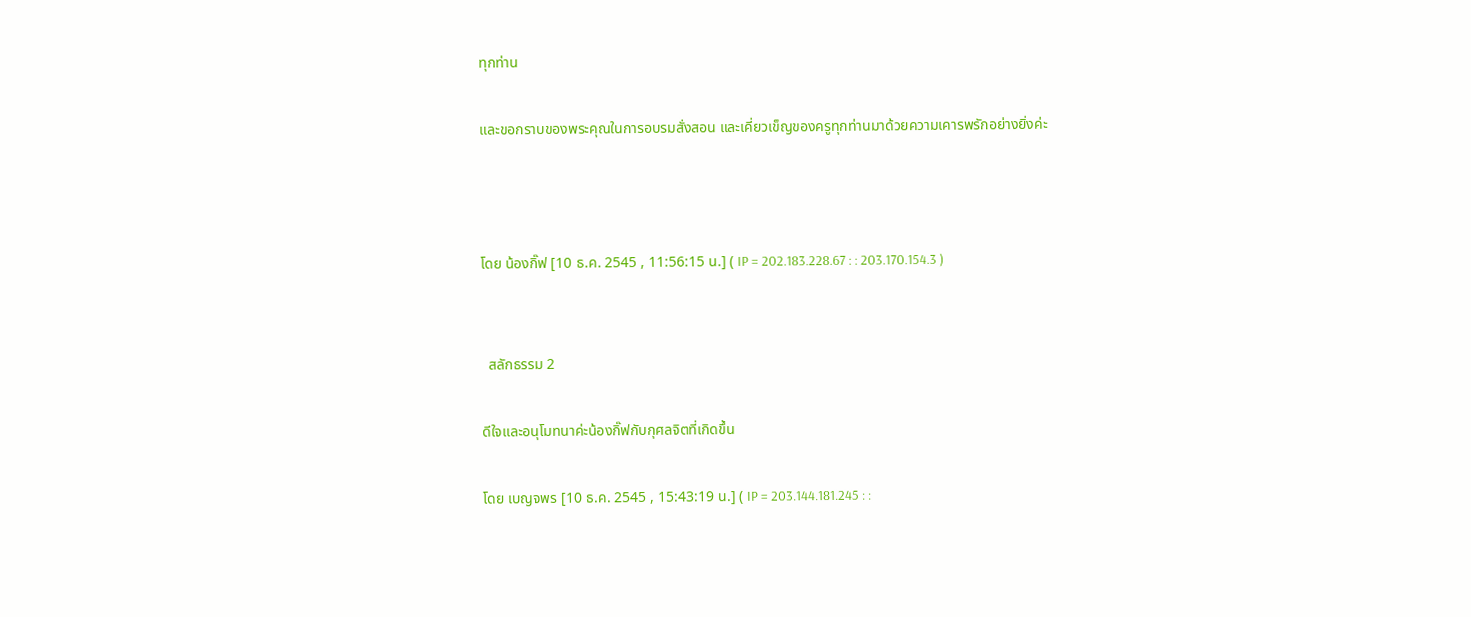ทุกท่าน

และขอกราบของพระคุณในการอบรมสั่งสอน และเคี่ยวเข็ญของครูทุกท่านมาด้วยความเคารพรักอย่างยิ่งค่ะ



โดย น้องกิ๊ฟ [10 ธ.ค. 2545 , 11:56:15 น.] ( IP = 202.183.228.67 : : 203.170.154.3 )


  สลักธรรม 2

ดีใจและอนุโมทนาค่ะน้องกิ๊ฟกับกุศลจิตที่เกิดขึ้น

โดย เบญจพร [10 ธ.ค. 2545 , 15:43:19 น.] ( IP = 203.144.181.245 : :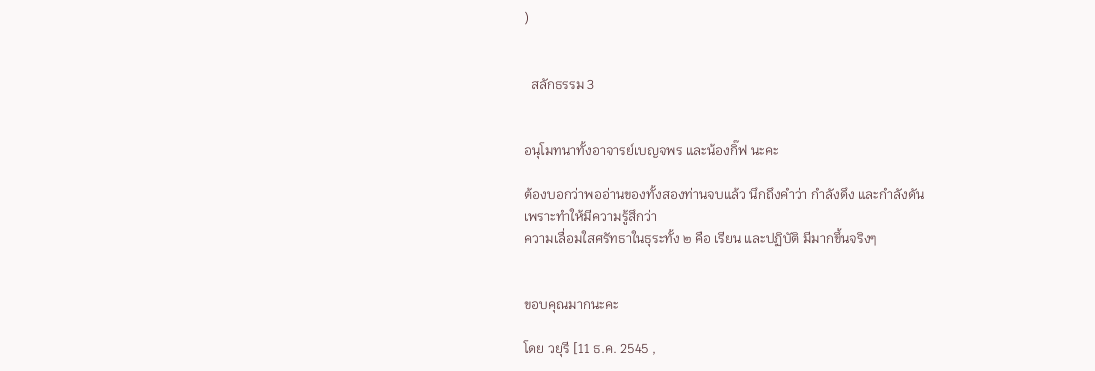)


  สลักธรรม 3


อนุโมทนาทั้งอาจารย์เบญจพร และน้องกิ๊ฟ นะคะ

ต้องบอกว่าพออ่านของทั้งสองท่านจบแล้ว นึกถึงคำว่า กำลังดึง และกำลังดัน
เพราะทำให้มีความรู้สึกว่า
ความเลื่อมใสศรัทธาในธุระทั้ง ๒ คือ เรียน และปฏิบัติ มีมากขึ้นจริงๆ


ขอบคุณมากนะคะ

โดย วยุรี [11 ธ.ค. 2545 ,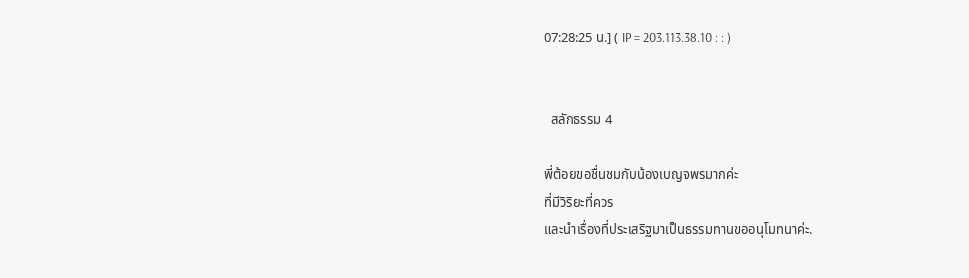07:28:25 น.] ( IP = 203.113.38.10 : : )


  สลักธรรม 4

พี่ต้อยขอชื่นชมกับน้องเบญจพรมากค่ะ
ที่มีวิริยะที่ควร
และนำเรื่องที่ประเสริฐมาเป็นธรรมทานขออนุโมทนาค่ะ.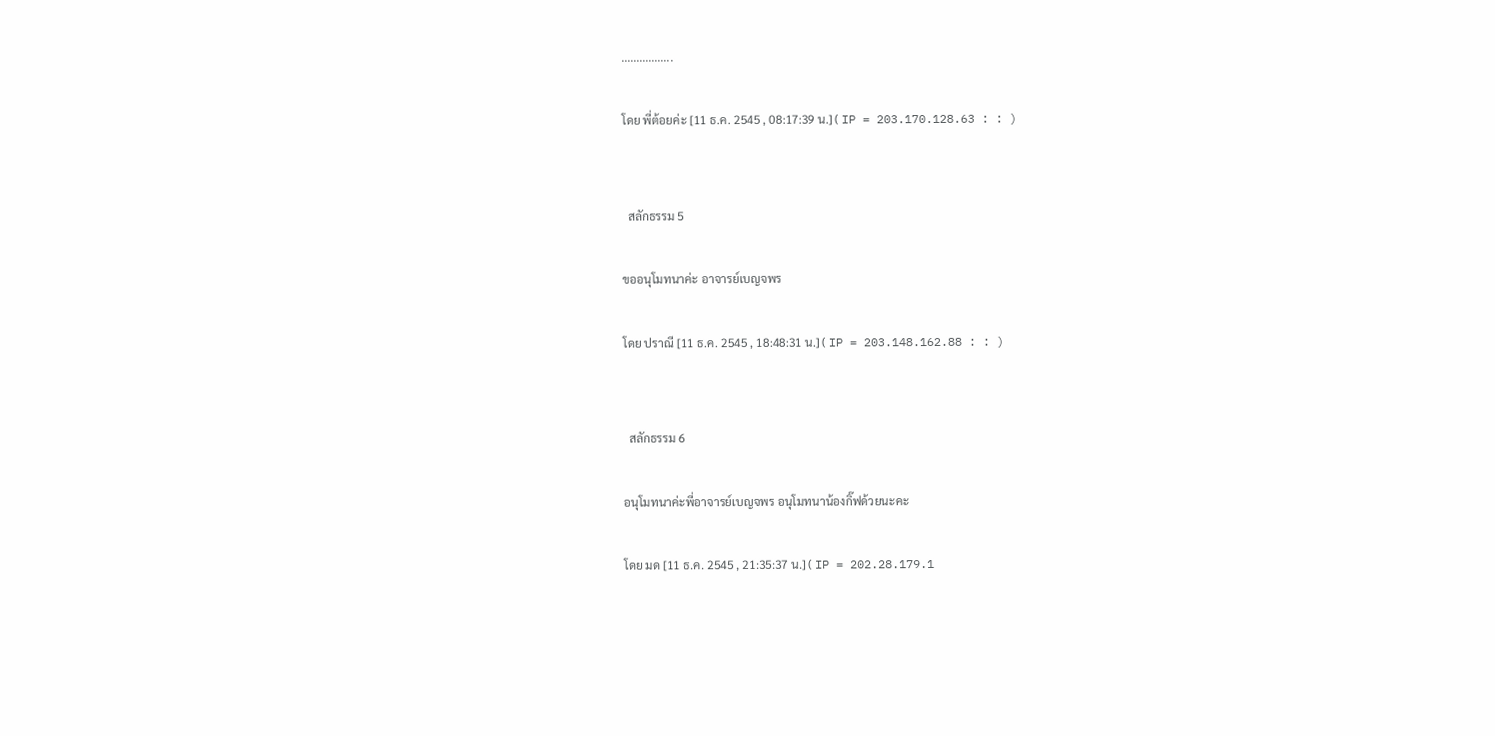.................

โดย พี่ต้อยค่ะ [11 ธ.ค. 2545 , 08:17:39 น.] ( IP = 203.170.128.63 : : )


  สลักธรรม 5

ขออนุโมทนาค่ะ อาจารย์เบญจพร

โดย ปราณี [11 ธ.ค. 2545 , 18:48:31 น.] ( IP = 203.148.162.88 : : )


  สลักธรรม 6

อนุโมทนาค่ะพี่อาจารย์เบญจพร อนุโมทนาน้องกิ๊ฟด้วยนะคะ

โดย มด [11 ธ.ค. 2545 , 21:35:37 น.] ( IP = 202.28.179.1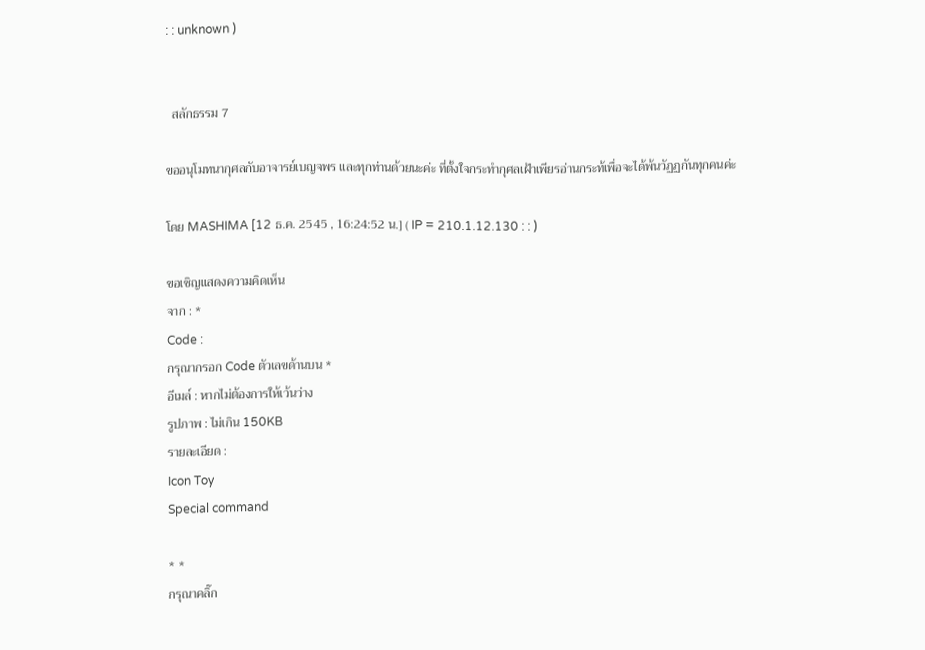: : unknown )


  สลักธรรม 7

ขออนุโมทนากุศลกับอาจารย์เบญจพร และทุกท่านด้วยนะค่ะ ที่ตั้งใจกระทำกุศลเฝ้าเพียรอ่านกระท้เพื่อจะได้พ้นวัฏฏกันทุกคนค่ะ

โดย MASHIMA [12 ธ.ค. 2545 , 16:24:52 น.] ( IP = 210.1.12.130 : : )

ขอเชิญแสดงความคิดเห็น
จาก : *
Code :
กรุณากรอก Code ตัวเลขด้านบน *
อีเมล์ : หากไม่ต้องการให้เว้นว่าง
รูปภาพ : ไม่เกิน 150KB
รายละเอียด :
Icon Toy
Special command

* *
กรุณาคลิ๊ก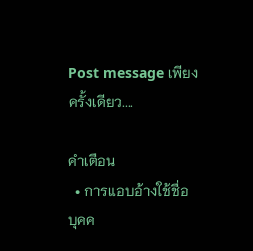Post message เพียงครั้งเดียว....

คำเตือน
  • การแอบอ้างใช้ชื่อบุคค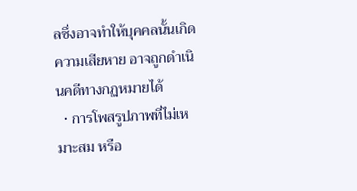ลซึ่งอาจทำให้บุคคลนั้นเกิดความเสียหาย อาจถูกดำเนินคดีทางกฏหมายได้
  • การโพสรูปภาพที่ไม่เหมาะสม หรือ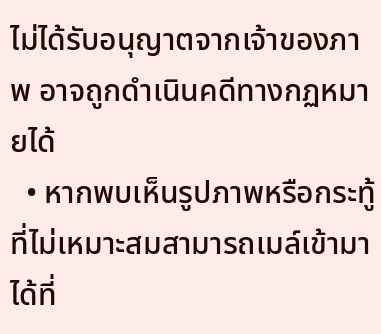ไม่ได้รับอนุญาตจากเจ้าของภาพ อาจถูกดำเนินคดีทางกฏหมายได้
  • หากพบเห็นรูปภาพหรือกระทู้ที่ไม่เหมาะสมสามารถเมล์เข้ามาได้ที่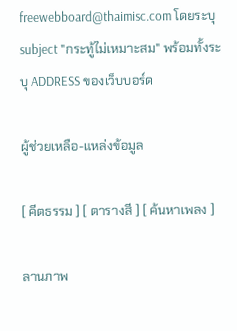freewebboard@thaimisc.com โดยระบุ subject "กระทู้ไม่เหมาะสม" พร้อมทั้งระบุ ADDRESS ของเว็บบอร์ด

ผู้ช่วยเหลือ-แหล่งข้อมูล

[ คีตธรรม ] [ ตารางสี ] [ ค้นหาเพลง ]

ลานภาพ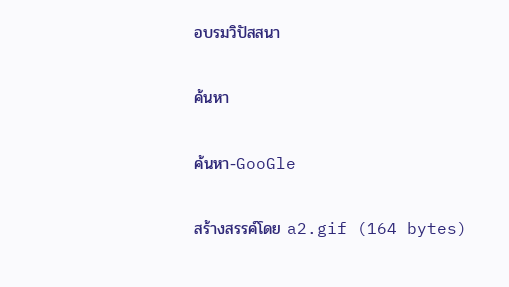อบรมวิปัสสนา

ค้นหา

ค้นหา-GooGle

สร้างสรรค์โดย a2.gif (164 bytes)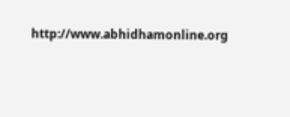http://www.abhidhamonline.org